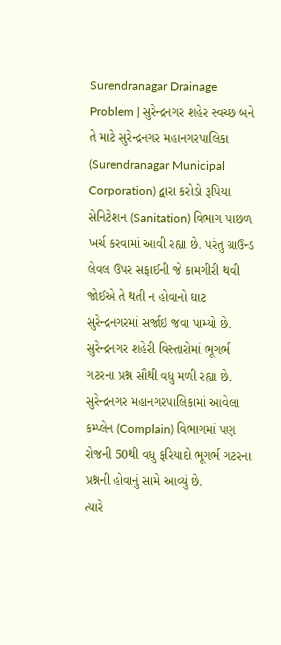Surendranagar Drainage Problem | સુરેન્દ્રનગર શહેર સ્વચ્છ બને તે માટે સુરેન્દ્રનગર મહાનગરપાલિકા (Surendranagar Municipal Corporation) દ્વારા કરોડો રૂપિયા સેનિટેશન (Sanitation) વિભાગ પાછળ ખર્ચ કરવામાં આવી રહ્યા છે. પરંતુ ગ્રાઉન્ડ લેવલ ઉપર સફાઈની જે કામગીરી થવી જોઈએ તે થતી ન હોવાનો ઘાટ સુરેન્દ્રનગરમાં સર્જાઇ જવા પામ્યો છે.
સુરેન્દ્રનગર શહેરી વિસ્તારોમાં ભૂગર્ભ ગટરના પ્રશ્ન સૌથી વધુ મળી રહ્યા છે. સુરેન્દ્રનગર મહાનગરપાલિકામાં આવેલા કમ્પ્લેન (Complain) વિભાગમાં પણ રોજની 50થી વધુ ફરિયાદો ભૂગર્ભ ગટરના પ્રશ્નની હોવાનું સામે આવ્યું છે.
ત્યારે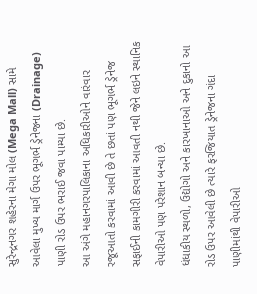સુરેન્દ્રનગર શહેરના મેગા મોલ (Mega Mall) સામે આવેલા મુખ્ય માર્ગ ઉપર ભૂગર્ભ ડ્રેનેજના (Drainage) પાણી રોડ ઉપર ભરાઈ જવા પામ્યા છે.
આ અંગે મહાનગરપાલિકાના અધિકારીઓને વારંવાર રજૂઆતો કરવામાં આવી છે તે છતાં પણ ભૂગર્ભ ડ્રેનેજ સફાઈની કામગીરી કરવામાં આવતી નથી જેને લઇને સ્થાનિક વેપારીઓ પણ પરેશાન બન્યા છે.
ધંધાકીય સ્થળો, ઉદ્યોગો અને કારખાનાઓ અને દુકાનો આ રોડ ઉપર આવેલી છે ત્યારે ફરજિયાત ડ્રેનેજના ગંદા પાણીમાંથી વેપારીઓ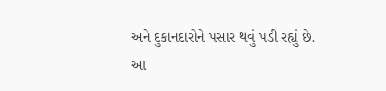અને દુકાનદારોને પસાર થવું પડી રહ્યું છે.
આ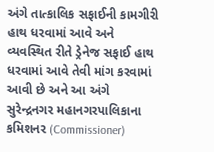અંગે તાત્કાલિક સફાઈની કામગીરી હાથ ધરવામાં આવે અને વ્યવસ્થિત રીતે ડ્રેનેજ સફાઈ હાથ ધરવામાં આવે તેવી માંગ કરવામાં આવી છે અને આ અંગે સુરેન્દ્રનગર મહાનગરપાલિકાના કમિશનર (Commissioner)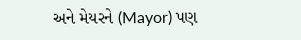અને મેયરને (Mayor) પણ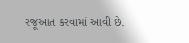રજૂઆત કરવામાં આવી છે.